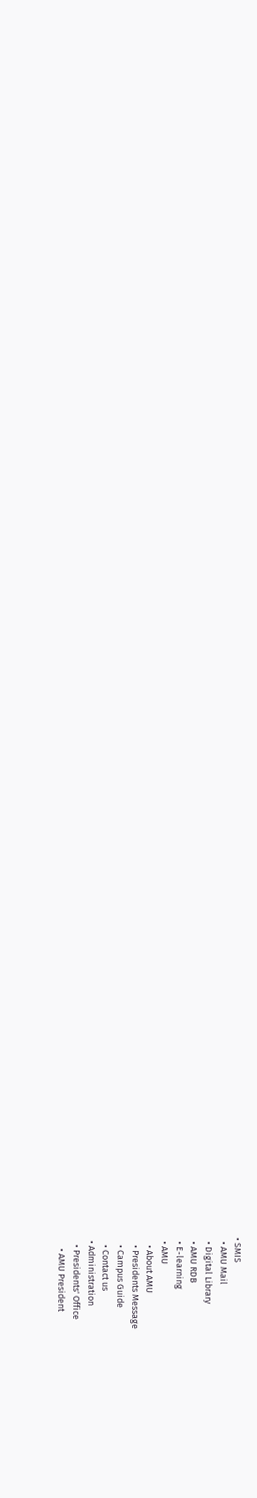• SMIS
  • AMU Mail
  • Digital Library
  • AMU RDB
  • E-learning
  • AMU
    • About AMU
    • Presidents Message
    • Campus Guide
    • Contact us
  • Administration
    • Presidents' Office
      • AMU President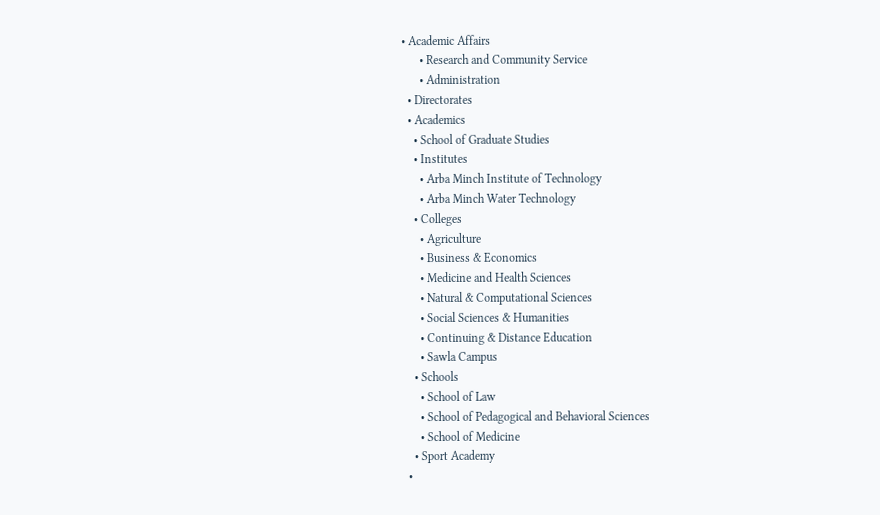• Academic Affairs
      • Research and Community Service
      • Administration
  • Directorates
  • Academics
    • School of Graduate Studies
    • Institutes
      • Arba Minch Institute of Technology
      • Arba Minch Water Technology
    • Colleges
      • Agriculture
      • Business & Economics
      • Medicine and Health Sciences
      • Natural & Computational Sciences
      • Social Sciences & Humanities
      • Continuing & Distance Education
      • Sawla Campus
    • Schools
      • School of Law
      • School of Pedagogical and Behavioral Sciences
      • School of Medicine
    • Sport Academy
  •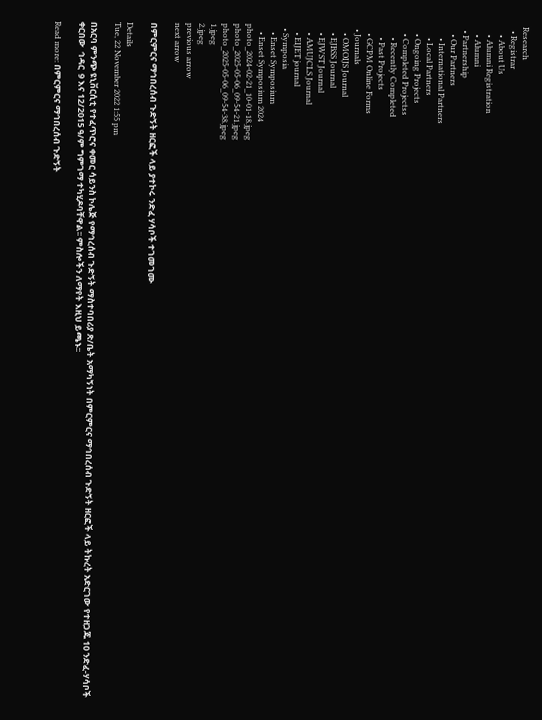Research
  • Registrar
    • About Us
    • Alumni Registration
    • Alumni
  • Partnership
    • Our Partners
      • International Partners
      • Local Partners
    • Ongoing Projects
    • Completed Projectss
      • Recently Completed
      • Past Projects
    • GCPM Online Forms
  • Journals
    • OMOIJS Journal
    • EJBSS Journal
    • EJWST Journal
    • AMUJCLS Journal
    • EIJET journal
  • Symposia
    • Enset Symposium
    • Enset Symposium 2024
photo_2024-02-21_10-01-18.jpeg
photo_2025-05-06_09-54-21.jpeg
photo_2025-05-06_09-54-38.jpeg
1.jpeg
2.jpeg
previous arrow
next arrow

በምርምርና ማኅበረሰብ ጉድኝት ዘርፎች ላይ ያተኮሩ ንድፈ ሃሳቦች ተገመገሙ

Details
Tue, 22 November 2022 1:55 pm

በአርባ ምንጭ ዩኒቨርሲቲ የተፈጥሮና ቀመር ሳይንስ ኮሌጅ የማኅረሰብ ጉድኝት ማስተባበሪያ ጽ/ቤት አማካኝነት በምርምርና ማኅበረሰብ ጉድኝት ዘርፎች ላይ ትኩረት አድርገው የተዘጋጁ 10 ንድፈ-ሃሳቦች ቀርበው  ኅዳር  9 እና 12/2015 ዓ/ም ግምገማ ተካሂዶባቸዋል፡፡ ምስሎችን ለማየት እዚህ ይጫኑ፡፡

Read more: በምርምርና ማኅበረሰብ ጉድኝት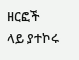ዘርፎች ላይ ያተኮሩ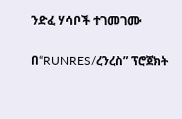ንድፈ ሃሳቦች ተገመገሙ

በ“RUNRES/ረንረስ” ፕሮጀክት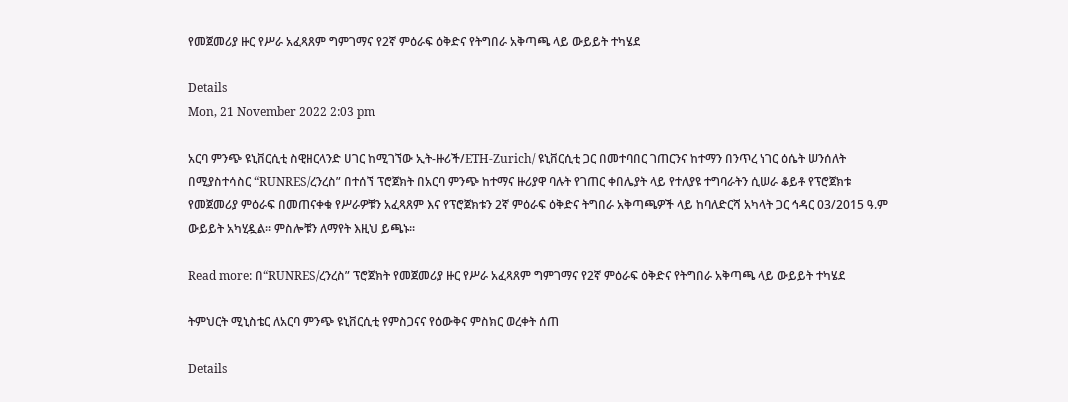የመጀመሪያ ዙር የሥራ አፈጻጸም ግምገማና የ2ኛ ምዕራፍ ዕቅድና የትግበራ አቅጣጫ ላይ ውይይት ተካሄደ

Details
Mon, 21 November 2022 2:03 pm

አርባ ምንጭ ዩኒቨርሲቲ ስዊዘርላንድ ሀገር ከሚገኘው ኢት-ዙሪች/ETH-Zurich/ ዩኒቨርሲቲ ጋር በመተባበር ገጠርንና ከተማን በንጥረ ነገር ዕሴት ሠንሰለት በሚያስተሳስር “RUNRES/ረንረስ” በተሰኘ ፕሮጀክት በአርባ ምንጭ ከተማና ዙሪያዋ ባሉት የገጠር ቀበሌያት ላይ የተለያዩ ተግባራትን ሲሠራ ቆይቶ የፕሮጀክቱ የመጀመሪያ ምዕራፍ በመጠናቀቁ የሥራዎቹን አፈጻጸም እና የፕሮጀክቱን 2ኛ ምዕራፍ ዕቅድና ትግበራ አቅጣጫዎች ላይ ከባለድርሻ አካላት ጋር ኅዳር 03/2015 ዓ.ም ውይይት አካሂዷል፡፡ ምስሎቹን ለማየት እዚህ ይጫኑ፡፡

Read more: በ“RUNRES/ረንረስ” ፕሮጀክት የመጀመሪያ ዙር የሥራ አፈጻጸም ግምገማና የ2ኛ ምዕራፍ ዕቅድና የትግበራ አቅጣጫ ላይ ውይይት ተካሄደ

ትምህርት ሚኒስቴር ለአርባ ምንጭ ዩኒቨርሲቲ የምስጋናና የዕውቅና ምስክር ወረቀት ሰጠ

Details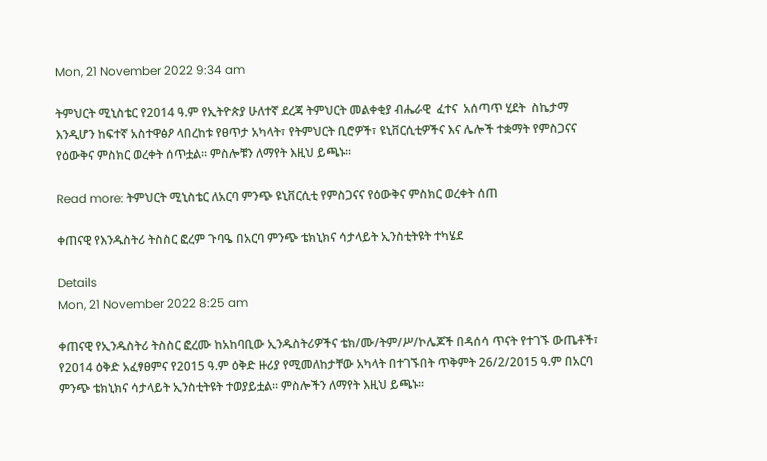Mon, 21 November 2022 9:34 am

ትምህርት ሚኒስቴር የ2014 ዓ.ም የኢትዮጵያ ሁለተኛ ደረጃ ትምህርት መልቀቂያ ብሔራዊ  ፈተና  አሰጣጥ ሂደት  ስኬታማ እንዲሆን ከፍተኛ አስተዋፅዖ ላበረከቱ የፀጥታ አካላት፣ የትምህርት ቢሮዎች፣ ዩኒቨርሲቲዎችና እና ሌሎች ተቋማት የምስጋናና የዕውቅና ምስክር ወረቀት ሰጥቷል። ምስሎቹን ለማየት እዚህ ይጫኑ፡፡

Read more: ትምህርት ሚኒስቴር ለአርባ ምንጭ ዩኒቨርሲቲ የምስጋናና የዕውቅና ምስክር ወረቀት ሰጠ

ቀጠናዊ የእንዱስትሪ ትስስር ፎረም ጉባዔ በአርባ ምንጭ ቴክኒክና ሳታላይት ኢንስቲትዩት ተካሄደ

Details
Mon, 21 November 2022 8:25 am

ቀጠናዊ የኢንዱስትሪ ትስስር ፎረሙ ከአከባቢው ኢንዱስትሪዎችና ቴክ/ሙ/ትም/ሥ/ኮሌጆች በዳሰሳ ጥናት የተገኙ ውጤቶች፣ የ2014 ዕቅድ አፈፃፀምና የ2015 ዓ.ም ዕቅድ ዙሪያ የሚመለከታቸው አካላት በተገኙበት ጥቅምት 26/2/2015 ዓ.ም በአርባ ምንጭ ቴክኒክና ሳታላይት ኢንስቲትዩት ተወያይቷል፡፡ ምስሎችን ለማየት እዚህ ይጫኑ፡፡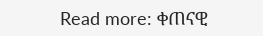Read more: ቀጠናዊ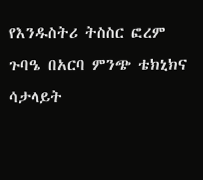የእንዱስትሪ ትስስር ፎረም ጉባዔ በአርባ ምንጭ ቴክኒክና ሳታላይት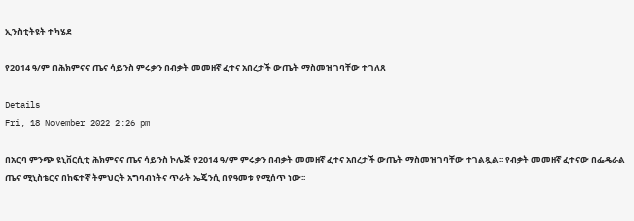ኢንስቲትዩት ተካሄደ

የ2014 ዓ/ም በሕክምናና ጤና ሳይንስ ምሩቃን በብቃት መመዘኛ ፈተና አበረታች ውጤት ማስመዝገባቸው ተገለጸ

Details
Fri, 18 November 2022 2:26 pm

በአርባ ምንጭ ዩኒቨርሲቲ ሕክምናና ጤና ሳይንስ ኮሌጅ የ2014 ዓ/ም ምሩቃን በብቃት መመዘኛ ፈተና አበረታች ውጤት ማስመዝገባቸው ተገልጿል፡፡ የብቃት መመዘኛ ፈተናው በፌዴራል ጤና ሚኒስቴርና በከፍተኛ ትምህርት አግባብነትና ጥራት ኤጄንሲ በየዓመቱ የሚሰጥ ነው፡፡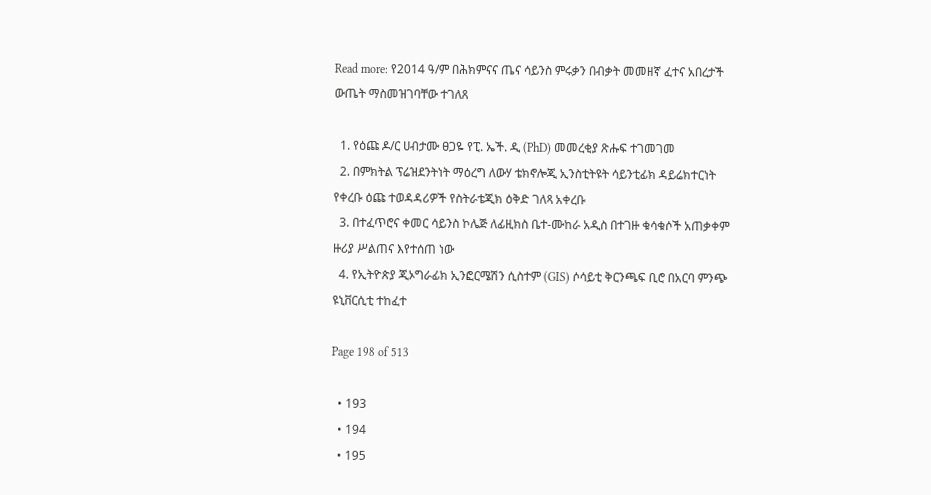Read more: የ2014 ዓ/ም በሕክምናና ጤና ሳይንስ ምሩቃን በብቃት መመዘኛ ፈተና አበረታች ውጤት ማስመዝገባቸው ተገለጸ

  1. የዕጩ ዶ/ር ሀብታሙ ፀጋዬ የፒ. ኤች. ዲ (PhD) መመረቂያ ጽሑፍ ተገመገመ
  2. በምክትል ፕሬዝደንትነት ማዕረግ ለውሃ ቴክኖሎጂ ኢንስቲትዩት ሳይንቲፊክ ዳይሬክተርነት የቀረቡ ዕጩ ተወዳዳሪዎች የስትራቴጂክ ዕቅድ ገለጻ አቀረቡ
  3. በተፈጥሮና ቀመር ሳይንስ ኮሌጅ ለፊዚክስ ቤተ-ሙከራ አዲስ በተገዙ ቁሳቁሶች አጠቃቀም ዙሪያ ሥልጠና እየተሰጠ ነው
  4. የኢትዮጵያ ጂኦግራፊክ ኢንፎርሜሽን ሲስተም (GIS) ሶሳይቲ ቅርንጫፍ ቢሮ በአርባ ምንጭ ዩኒቨርሲቲ ተከፈተ

Page 198 of 513

  • 193
  • 194
  • 195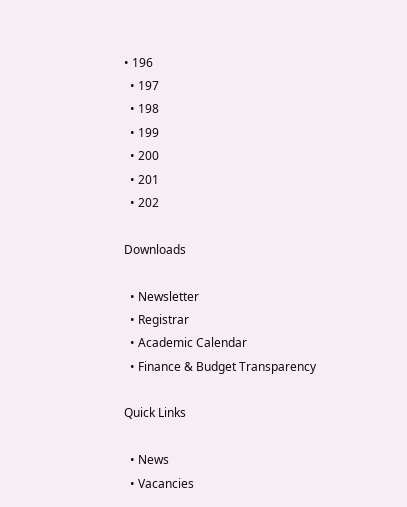• 196
  • 197
  • 198
  • 199
  • 200
  • 201
  • 202

Downloads

  • Newsletter
  • Registrar
  • Academic Calendar
  • Finance & Budget Transparency

Quick Links

  • News
  • Vacancies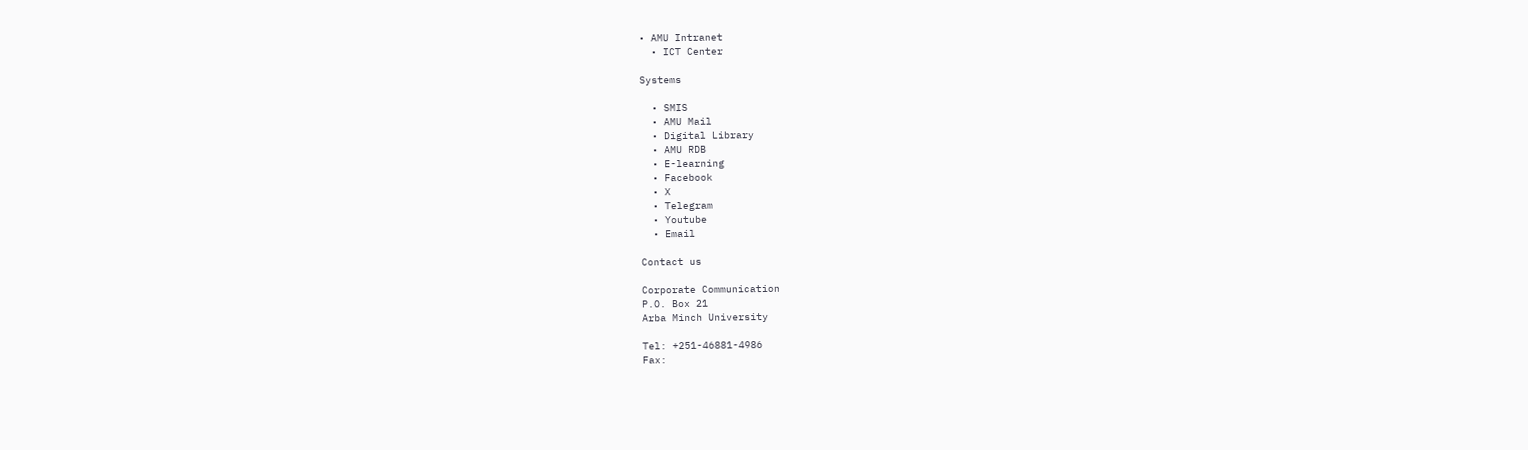• AMU Intranet
  • ICT Center

Systems

  • SMIS
  • AMU Mail
  • Digital Library
  • AMU RDB
  • E-learning
  • Facebook
  • X
  • Telegram
  • Youtube
  • Email

Contact us

Corporate Communication
P.O. Box 21
Arba Minch University

Tel: +251-46881-4986
Fax: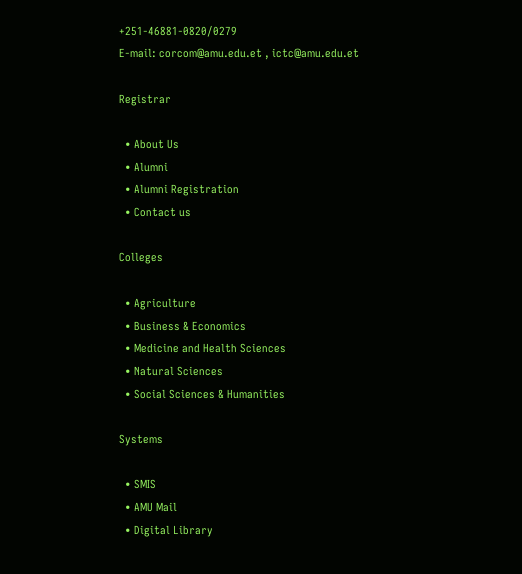+251-46881-0820/0279
E-mail: corcom@amu.edu.et , ictc@amu.edu.et

Registrar

  • About Us
  • Alumni
  • Alumni Registration
  • Contact us

Colleges

  • Agriculture
  • Business & Economics
  • Medicine and Health Sciences
  • Natural Sciences
  • Social Sciences & Humanities

Systems

  • SMIS
  • AMU Mail
  • Digital Library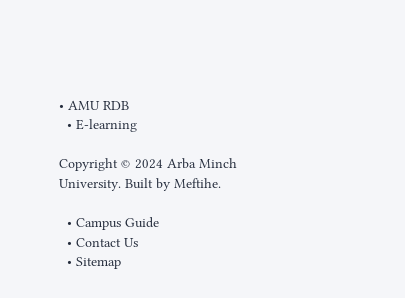• AMU RDB
  • E-learning

Copyright © 2024 Arba Minch University. Built by Meftihe.

  • Campus Guide
  • Contact Us
  • Sitemap